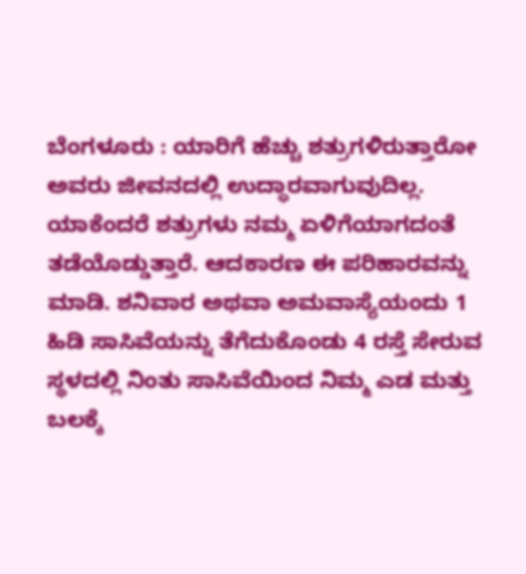ಬೆಂಗಳೂರು : ಯಾರಿಗೆ ಹೆಚ್ಚು ಶತ್ರುಗಳಿರುತ್ತಾರೋ ಅವರು ಜೀವನದಲ್ಲಿ ಉದ್ಧಾರವಾಗುವುದಿಲ್ಲ. ಯಾಕೆಂದರೆ ಶತ್ರುಗಳು ನಮ್ಮ ಏಳಿಗೆಯಾಗದಂತೆ ತಡೆಯೊಡ್ಡುತ್ತಾರೆ. ಆದಕಾರಣ ಈ ಪರಿಹಾರವನ್ನು ಮಾಡಿ. ಶನಿವಾರ ಅಥವಾ ಅಮವಾಸ್ಯೆಯಂದು 1 ಹಿಡಿ ಸಾಸಿವೆಯನ್ನು ತೆಗೆದುಕೊಂಡು 4 ರಸ್ತೆ ಸೇರುವ ಸ್ಥಳದಲ್ಲಿ ನಿಂತು ಸಾಸಿವೆಯಿಂದ ನಿಮ್ಮ ಎಡ ಮತ್ತು ಬಲಕ್ಕೆ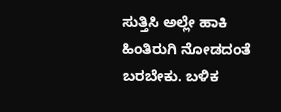ಸುತ್ತಿಸಿ ಅಲ್ಲೇ ಹಾಕಿ ಹಿಂತಿರುಗಿ ನೋಡದಂತೆ ಬರಬೇಕು. ಬಳಿಕ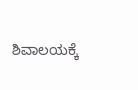ಶಿವಾಲಯಕ್ಕೆ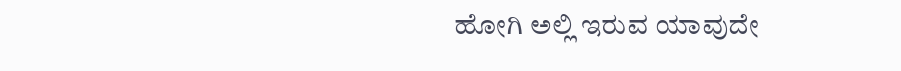ಹೋಗಿ ಅಲ್ಲಿ ಇರುವ ಯಾವುದೇ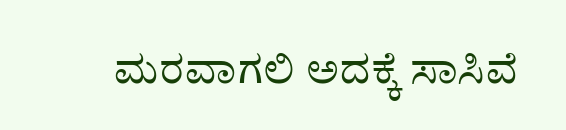ಮರವಾಗಲಿ ಅದಕ್ಕೆ ಸಾಸಿವೆ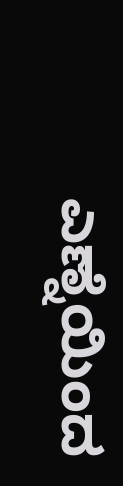ಎಣ್ನೆಯಿಂದ